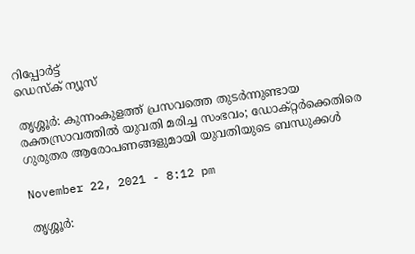റിപ്പോര്‍ട്ട്
ഡെസ്ക് ന്യൂസ്

തൃശ്ശൂർ: കുന്നംകുളത്ത് പ്രസവത്തെ തുടര്‍ന്നുണ്ടായ രക്തസ്രാവത്തിൽ യുവതി മരിച്ച സംഭവം; ഡോക്റ്റർക്കെതിരെ ഗുരുതര ആരോപണങ്ങളുമായി യുവതിയുടെ ബന്ധുക്കൾ

November 22, 2021 - 8:12 pm

തൃശ്ശൂർ: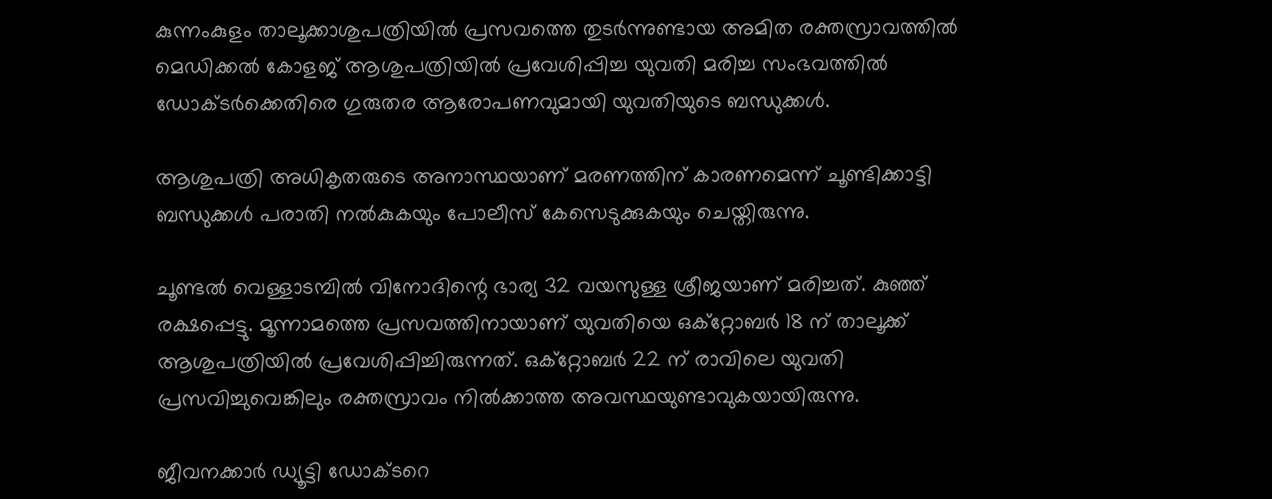കുന്നംകുളം താലൂക്കാശുപത്രിയില്‍ പ്രസവത്തെ തുടര്‍ന്നുണ്ടായ അമിത രക്തസ്രാവത്തിൽ മെഡിക്കല്‍ കോളജ് ആശുപത്രിയില്‍ പ്രവേശിപ്പിച്ച യുവതി മരിച്ച സംഭവത്തില്‍ ഡോക്ടർക്കെതിരെ ഗുരുതര ആരോപണവുമായി യുവതിയുടെ ബന്ധുക്കൾ.

ആശുപത്രി അധികൃതരുടെ അനാസ്ഥയാണ് മരണത്തിന് കാരണമെന്ന് ചൂണ്ടിക്കാട്ടി ബന്ധുക്കള്‍ പരാതി നല്‍കുകയും പോലീസ് കേസെടുക്കുകയും ചെയ്തിരുന്നു.

ചൂണ്ടല്‍ വെള്ളാടമ്പില്‍ വിനോദിന്റെ ഭാര്യ 32 വയസുള്ള ശ്രീജയാണ് മരിച്ചത്. കുഞ്ഞ് രക്ഷപ്പെട്ടു. മൂന്നാമത്തെ പ്രസവത്തിനായാണ് യുവതിയെ ഒക്റ്റോബർ 18 ന് താലൂക്ക് ആശുപത്രിയില്‍ പ്രവേശിപ്പിച്ചിരുന്നത്. ഒക്റ്റോബർ 22 ന് രാവിലെ യുവതി പ്രസവിച്ചുവെങ്കിലും രക്തസ്രാവം നില്‍ക്കാത്ത അവസ്ഥയുണ്ടാവുകയായിരുന്നു.

ജീവനക്കാര്‍ ഡ്യൂട്ടി ഡോക്ടറെ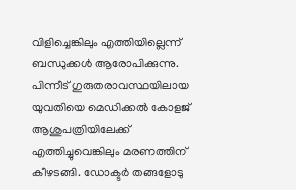വിളിച്ചെങ്കിലും എത്തിയില്ലെന്ന് ബന്ധുക്കൾ ആരോപിക്കുന്നു. പിന്നീട് ഗുരുതരാവസ്ഥയിലായ യുവതിയെ മെഡിക്കല്‍ കോളജ് ആശുപത്രിയിലേക്ക് എത്തിച്ചുവെങ്കിലും മരണത്തിന് കീഴടങ്ങി. ഡോക്ടർ തങ്ങളോടു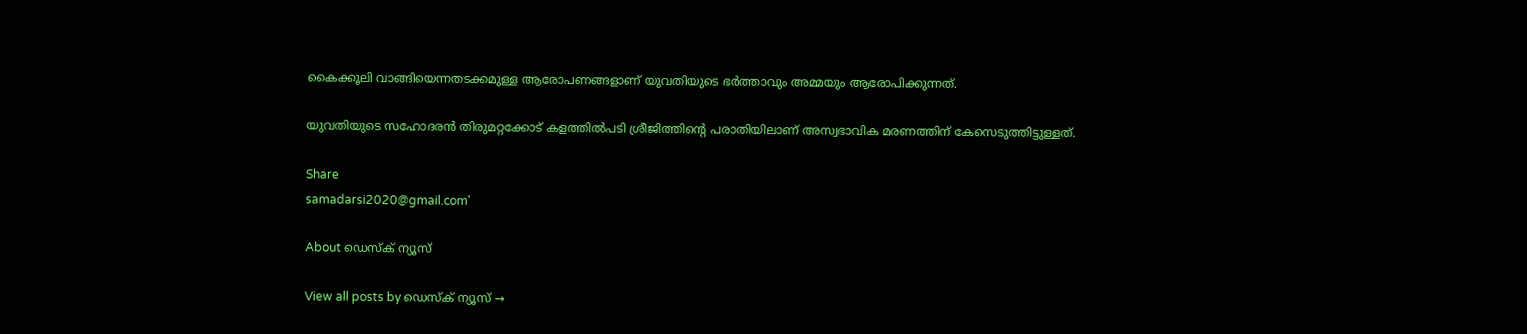കൈക്കൂലി വാങ്ങിയെന്നതടക്കമുള്ള ആരോപണങ്ങളാണ് യുവതിയുടെ ഭർത്താവും അമ്മയും ആരോപിക്കുന്നത്.

യുവതിയുടെ സഹോദരന്‍ തിരുമറ്റക്കോട് കളത്തില്‍പടി ശ്രീജിത്തിന്റെ പരാതിയിലാണ് അസ്വഭാവിക മരണത്തിന് കേസെടുത്തിട്ടുള്ളത്.

Share
samadarsi2020@gmail.com'

About ഡെസ്ക് ന്യൂസ്

View all posts by ഡെസ്ക് ന്യൂസ് →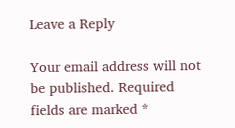Leave a Reply

Your email address will not be published. Required fields are marked *